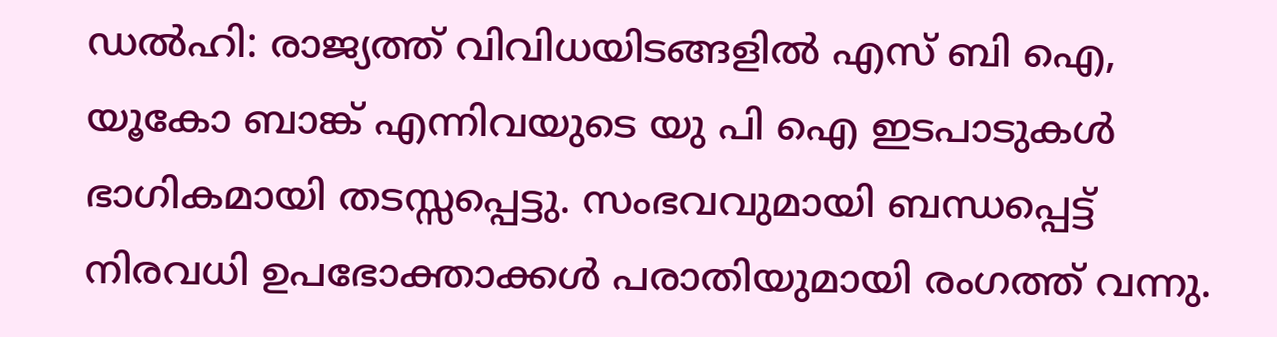ഡൽഹി: രാജ്യത്ത് വിവിധയിടങ്ങളിൽ എസ് ബി ഐ, യൂകോ ബാങ്ക് എന്നിവയുടെ യു പി ഐ ഇടപാടുകൾ ഭാഗികമായി തടസ്സപ്പെട്ടു. സംഭവവുമായി ബന്ധപ്പെട്ട് നിരവധി ഉപഭോക്താക്കൾ പരാതിയുമായി രംഗത്ത് വന്നു.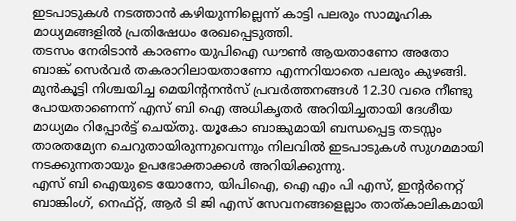ഇടപാടുകൾ നടത്താൻ കഴിയുന്നില്ലെന്ന് കാട്ടി പലരും സാമൂഹിക മാധ്യമങ്ങളിൽ പ്രതിഷേധം രേഖപ്പെടുത്തി.
തടസം നേരിടാൻ കാരണം യുപിഐ ഡൗൺ ആയതാണോ അതോ ബാങ്ക് സെർവർ തകരാറിലായതാണോ എന്നറിയാതെ പലരും കുഴങ്ങി. മുൻകൂട്ടി നിശ്ചയിച്ച മെയിന്റനൻസ് പ്രവർത്തനങ്ങൾ 12.30 വരെ നീണ്ടു പോയതാണെന്ന് എസ് ബി ഐ അധികൃതർ അറിയിച്ചതായി ദേശീയ മാധ്യമം റിപ്പോർട്ട് ചെയ്തു. യൂകോ ബാങ്കുമായി ബന്ധപ്പെട്ട തടസ്സം താരതമ്യേന ചെറുതായിരുന്നുവെന്നും നിലവിൽ ഇടപാടുകൾ സുഗമമായി നടക്കുന്നതായും ഉപഭോക്താക്കൾ അറിയിക്കുന്നു.
എസ് ബി ഐയുടെ യോനോ, യിപിഐ, ഐ എം പി എസ്, ഇന്റർനെറ്റ് ബാങ്കിംഗ്, നെഫ്റ്റ്, ആർ ടി ജി എസ് സേവനങ്ങളെല്ലാം താത്കാലികമായി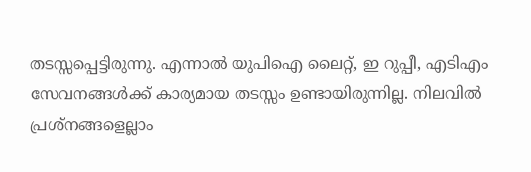തടസ്സപ്പെട്ടിരുന്നു. എന്നാൽ യുപിഐ ലൈറ്റ്, ഇ റുപ്പീ, എടിഎം സേവനങ്ങൾക്ക് കാര്യമായ തടസ്സം ഉണ്ടായിരുന്നില്ല. നിലവിൽ പ്രശ്നങ്ങളെല്ലാം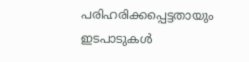പരിഹരിക്കപ്പെട്ടതായും ഇടപാടുകൾ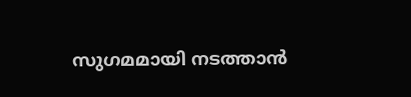സുഗമമായി നടത്താൻ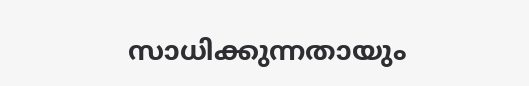സാധിക്കുന്നതായും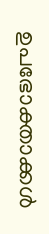ഉപഭോക്താക്കൾ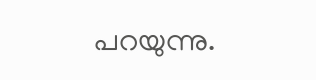പറയുന്നു.